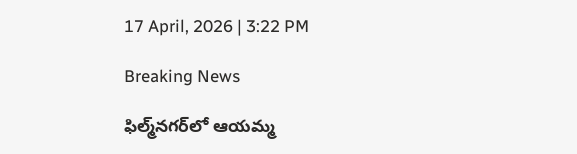17 April, 2026 | 3:22 PM

Breaking News

ఫిల్మ్‌నగర్‌లో ఆయమ్మ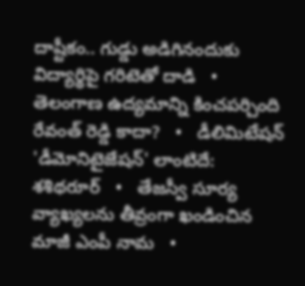దాష్టీకం.. గుడ్డు అడిగినందుకు విద్యార్థిపై గరిటెతో దాడి   •   తెలంగాణ ఉద్యమాన్ని కించపర్చింది రేవంత్ రెడ్డి కాదా?   •   డీలిమిటేషన్ 'డీమోనిటైజేషన్' లాంటిదే: శశిథరూర్   •   తేజస్వీ సూర్య వ్యాఖ్యలను తీవ్రంగా ఖండించిన మాజీ ఎంపీ నామ   •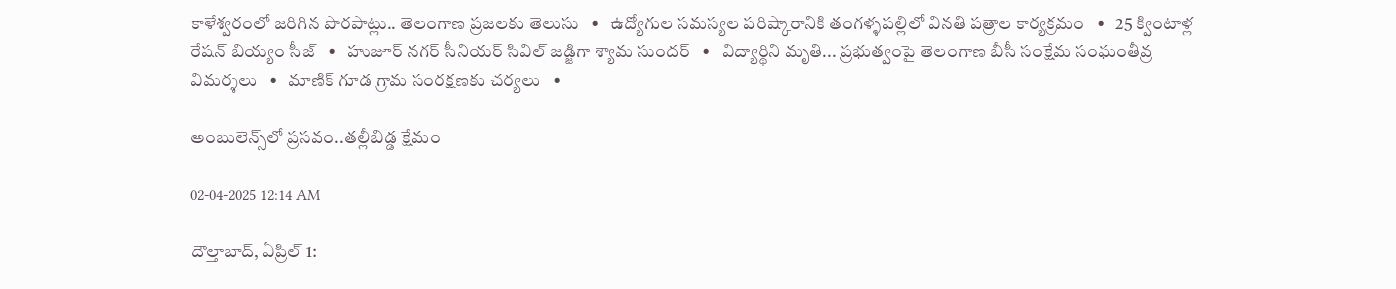కాళేశ్వరంలో జరిగిన పొరపాట్లు.. తెలంగాణ ప్రజలకు తెలుసు   •   ఉద్యోగుల సమస్యల పరిష్కారానికి తంగళ్ళపల్లిలో వినతి పత్రాల కార్యక్రమం   •   25 క్వింటాళ్ల రేషన్ బియ్యం సీజ్   •   హుజూర్ నగర్ సీనియర్ సివిల్ జడ్జిగా శ్యామ సుందర్   •   విద్యార్థిని మృతి... ప్రభుత్వంపై తెలంగాణ బీసీ సంక్షేమ సంఘంతీవ్ర విమర్శలు   •   మాణిక్ గూడ గ్రామ సంరక్షణకు చర్యలు   •

అంబులెన్స్‌లో ప్రసవం..తల్లీబిడ్డ క్షేమం

02-04-2025 12:14 AM

దౌల్తాబాద్, ఏప్రిల్ 1: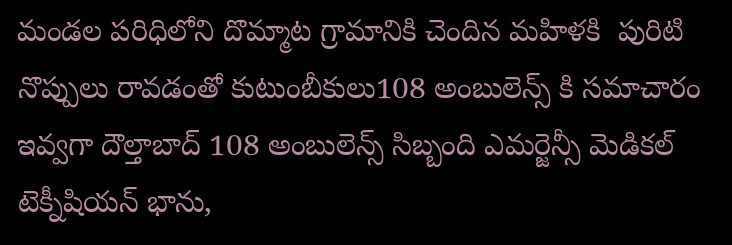మండల పరిధిలోని దొమ్మాట గ్రామానికి చెందిన మహిళకి  పురిటి నొప్పులు రావడంతో కుటుంబీకులు108 అంబులెన్స్ కి సమాచారం ఇవ్వగా దౌల్తాబాద్ 108 అంబులెన్స్ సిబ్బంది ఎమర్జెన్సీ మెడికల్ టెక్నీషియన్ భాను,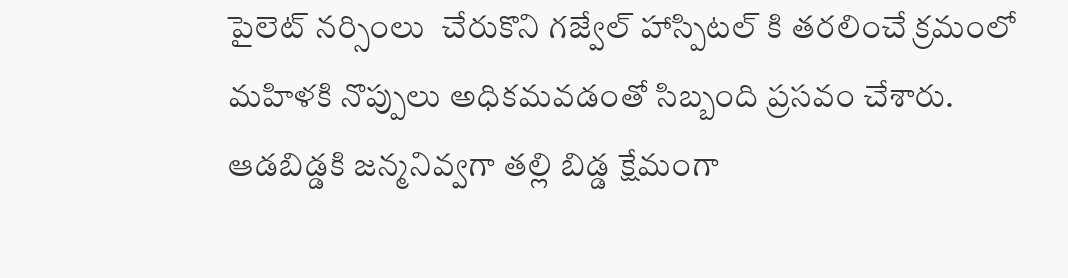పైలెట్ నర్సింలు  చేరుకొని గజ్వేల్ హాస్పిటల్ కి తరలించే క్రమంలో మహిళకి నొప్పులు అధికమవడంతో సిబ్బంది ప్రసవం చేశారు. ఆడబిడ్డకి జన్మనివ్వగా తల్లి బిడ్డ క్షేమంగా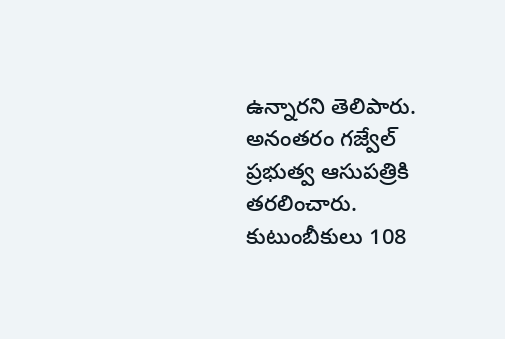ఉన్నారని తెలిపారు. అనంతరం గజ్వేల్ ప్రభుత్వ ఆసుపత్రికి  తరలించారు. కుటుంబీకులు 108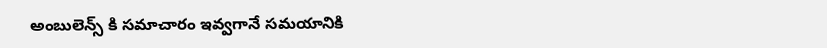అంబులెన్స్ కి సమాచారం ఇవ్వగానే సమయానికి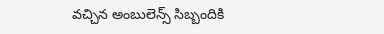వచ్చిన అంబులెన్స్ సిబ్బందికి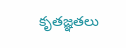కృతజ్ఞతలు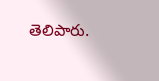తెలిపారు.